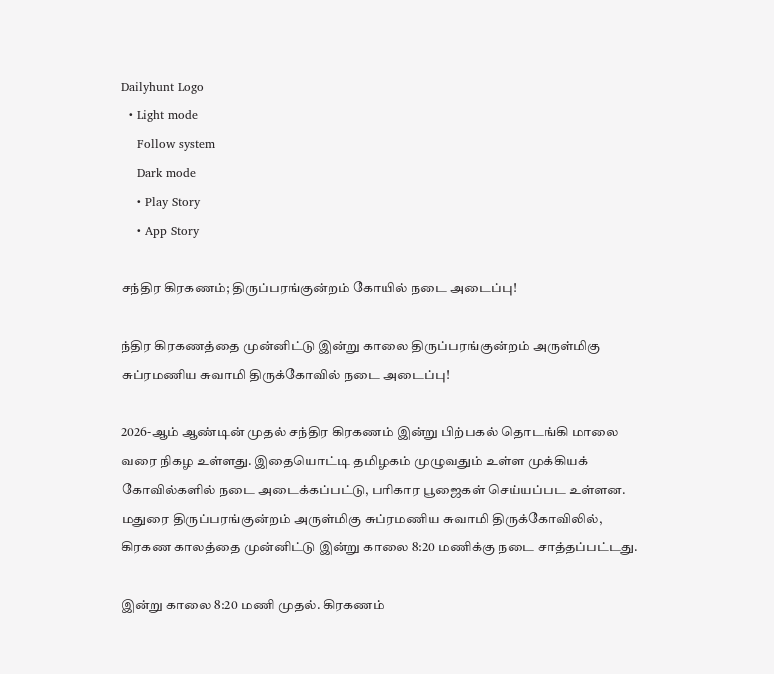Dailyhunt Logo
  • Light mode
    Follow system
    Dark mode
    • Play Story
    • App Story

சந்திர கிரகணம்; திருப்பரங்குன்றம் கோயில் நடை அடைப்பு!

ந்திர கிரகணத்தை முன்னிட்டு இன்று காலை திருப்பரங்குன்றம் அருள்மிகு சுப்ரமணிய சுவாமி திருக்கோவில் நடை அடைப்பு!

2026-ஆம் ஆண்டின் முதல் சந்திர கிரகணம் இன்று பிற்பகல் தொடங்கி மாலை வரை நிகழ உள்ளது. இதையொட்டி தமிழகம் முழுவதும் உள்ள முக்கியக் கோவில்களில் நடை அடைக்கப்பட்டு, பரிகார பூஜைகள் செய்யப்பட உள்ளன.
மதுரை திருப்பரங்குன்றம் அருள்மிகு சுப்ரமணிய சுவாமி திருக்கோவிலில், கிரகண காலத்தை முன்னிட்டு இன்று காலை 8:20 மணிக்கு நடை சாத்தப்பட்டது.

இன்று காலை 8:20 மணி முதல். கிரகணம்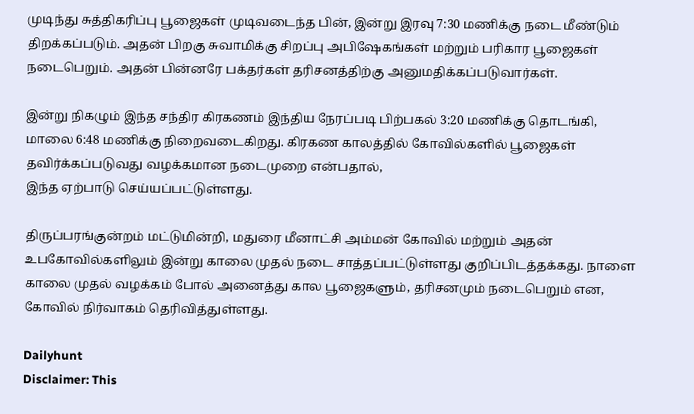முடிந்து சுத்திகரிப்பு பூஜைகள் முடிவடைந்த பின், இன்று இரவு 7:30 மணிக்கு நடை மீண்டும் திறக்கப்படும். அதன் பிறகு சுவாமிக்கு சிறப்பு அபிஷேகங்கள் மற்றும் பரிகார பூஜைகள் நடைபெறும். அதன் பின்னரே பக்தர்கள் தரிசனத்திற்கு அனுமதிக்கப்படுவார்கள்.

இன்று நிகழும் இந்த சந்திர கிரகணம் இந்திய நேரப்படி பிற்பகல் 3:20 மணிக்கு தொடங்கி, மாலை 6:48 மணிக்கு நிறைவடைகிறது. கிரகண காலத்தில் கோவில்களில் பூஜைகள் தவிர்க்கப்படுவது வழக்கமான நடைமுறை என்பதால்,
இந்த ஏற்பாடு செய்யப்பட்டுள்ளது.

திருப்பரங்குன்றம் மட்டுமின்றி, மதுரை மீனாட்சி அம்மன் கோவில் மற்றும் அதன் உபகோவில்களிலும் இன்று காலை முதல் நடை சாத்தப்பட்டுள்ளது குறிப்பிடத்தக்கது. நாளை காலை முதல் வழக்கம் போல் அனைத்து கால பூஜைகளும், தரிசனமும் நடைபெறும் என, கோவில் நிர்வாகம் தெரிவித்துள்ளது.

Dailyhunt
Disclaimer: This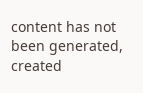content has not been generated, created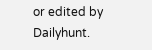or edited by Dailyhunt.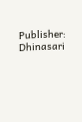Publisher: Dhinasari